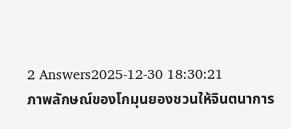2 Answers2025-12-30 18:30:21
ภาพลักษณ์ของโกมุนยองชวนให้จินตนาการ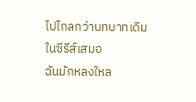ไปไกลกว่าบทบาทเดิมในซีรีส์เสมอ
ฉันมักหลงใหล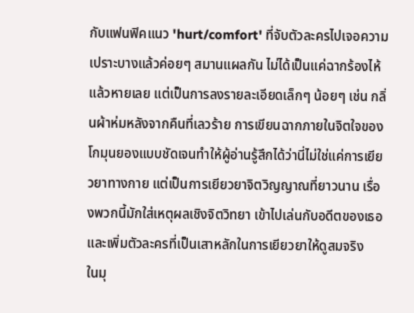กับแฟนฟิคแนว 'hurt/comfort' ที่จับตัวละครไปเจอความเปราะบางแล้วค่อยๆ สมานแผลกัน ไม่ได้เป็นแค่ฉากร้องไห้แล้วหายเลย แต่เป็นการลงรายละเอียดเล็กๆ น้อยๆ เช่น กลิ่นผ้าห่มหลังจากคืนที่เลวร้าย การเขียนฉากภายในจิตใจของโกมุนยองแบบชัดเจนทำให้ผู้อ่านรู้สึกได้ว่านี่ไม่ใช่แค่การเยียวยาทางกาย แต่เป็นการเยียวยาจิตวิญญาณที่ยาวนาน เรื่องพวกนี้มักใส่เหตุผลเชิงจิตวิทยา เข้าไปเล่นกับอดีตของเธอ และเพิ่มตัวละครที่เป็นเสาหลักในการเยียวยาให้ดูสมจริง
ในมุ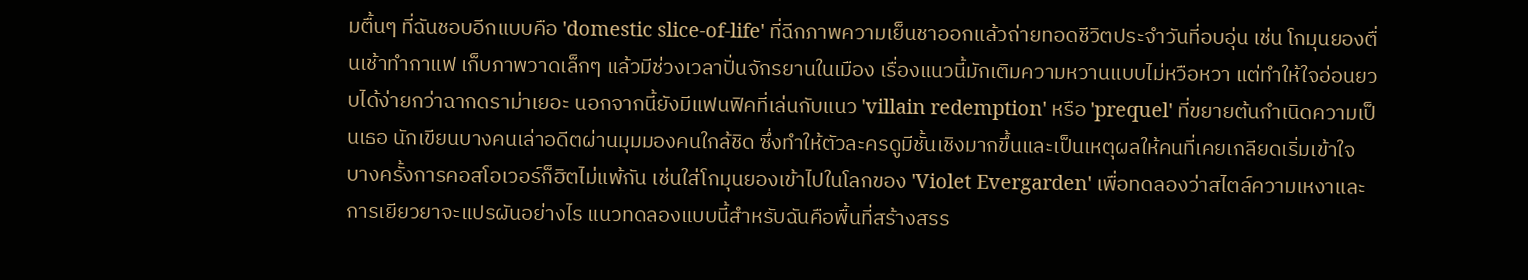มตื้นๆ ที่ฉันชอบอีกแบบคือ 'domestic slice-of-life' ที่ฉีกภาพความเย็นชาออกแล้วถ่ายทอดชีวิตประจำวันที่อบอุ่น เช่น โกมุนยองตื่นเช้าทำกาแฟ เก็บภาพวาดเล็กๆ แล้วมีช่วงเวลาปั่นจักรยานในเมือง เรื่องแนวนี้มักเติมความหวานแบบไม่หวือหวา แต่ทำให้ใจอ่อนยวบได้ง่ายกว่าฉากดราม่าเยอะ นอกจากนี้ยังมีแฟนฟิคที่เล่นกับแนว 'villain redemption' หรือ 'prequel' ที่ขยายต้นกำเนิดความเป็นเธอ นักเขียนบางคนเล่าอดีตผ่านมุมมองคนใกล้ชิด ซึ่งทำให้ตัวละครดูมีชั้นเชิงมากขึ้นและเป็นเหตุผลให้คนที่เคยเกลียดเริ่มเข้าใจ
บางครั้งการคอสโอเวอร์ก็ฮิตไม่แพ้กัน เช่นใส่โกมุนยองเข้าไปในโลกของ 'Violet Evergarden' เพื่อทดลองว่าสไตล์ความเหงาและการเยียวยาจะแปรผันอย่างไร แนวทดลองแบบนี้สำหรับฉันคือพื้นที่สร้างสรร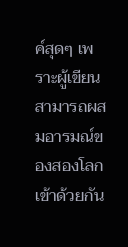ค์สุดๆ เพราะผู้เขียนสามารถผสมอารมณ์ของสองโลกเข้าด้วยกัน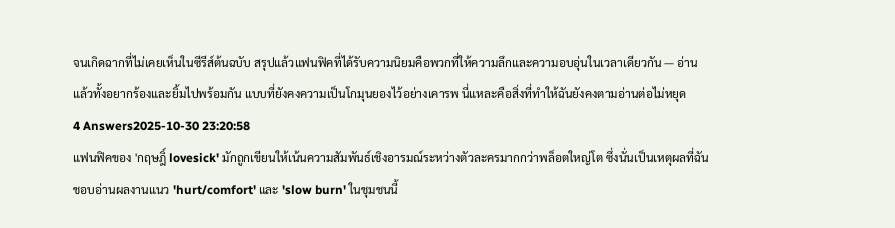จนเกิดฉากที่ไม่เคยเห็นในซีรีส์ต้นฉบับ สรุปแล้วแฟนฟิคที่ได้รับความนิยมคือพวกที่ให้ความลึกและความอบอุ่นในเวลาเดียวกัน — อ่านแล้วทั้งอยากร้องและยิ้มไปพร้อมกัน แบบที่ยังคงความเป็นโกมุนยองไว้อย่างเคารพ นี่แหละคือสิ่งที่ทำให้ฉันยังคงตามอ่านต่อไม่หยุด
4 Answers2025-10-30 23:20:58
แฟนฟิคของ 'กฤษฎิ์ lovesick' มักถูกเขียนให้เน้นความสัมพันธ์เชิงอารมณ์ระหว่างตัวละครมากกว่าพล็อตใหญ่โต ซึ่งนั่นเป็นเหตุผลที่ฉันชอบอ่านผลงานแนว 'hurt/comfort' และ 'slow burn' ในชุมชนนี้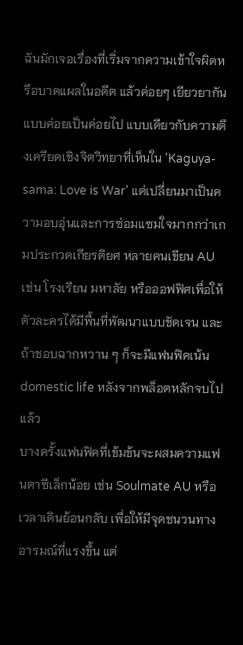ฉันมักเจอเรื่องที่เริ่มจากความเข้าใจผิดหรือบาดแผลในอดีต แล้วค่อยๆ เยียวยากันแบบค่อยเป็นค่อยไป แบบเดียวกับความตึงเครียดเชิงจิตวิทยาที่เห็นใน 'Kaguya-sama: Love is War' แต่เปลี่ยนมาเป็นความอบอุ่นและการซ่อมแซมใจมากกว่าเกมประกวดเกียรติยศ หลายคนเขียน AU เช่น โรงเรียน มหาลัย หรือออฟฟิศเพื่อให้ตัวละครได้มีพื้นที่พัฒนาแบบชัดเจน และถ้าชอบฉากหวาน ๆ ก็จะมีแฟนฟิคเน้น domestic life หลังจากพล็อตหลักจบไปแล้ว
บางครั้งแฟนฟิคที่เข้มข้นจะผสมความแฟนตาซีเล็กน้อย เช่น Soulmate AU หรือเวลาเดินย้อนกลับ เพื่อให้มีจุดชนวนทางอารมณ์ที่แรงขึ้น แต่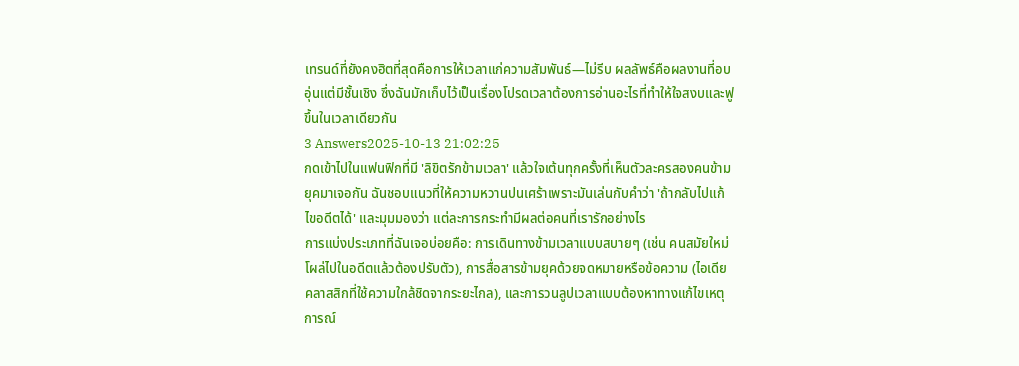เทรนด์ที่ยังคงฮิตที่สุดคือการให้เวลาแก่ความสัมพันธ์—ไม่รีบ ผลลัพธ์คือผลงานที่อบอุ่นแต่มีชั้นเชิง ซึ่งฉันมักเก็บไว้เป็นเรื่องโปรดเวลาต้องการอ่านอะไรที่ทำให้ใจสงบและฟูขึ้นในเวลาเดียวกัน
3 Answers2025-10-13 21:02:25
กดเข้าไปในแฟนฟิกที่มี 'ลิขิตรักข้ามเวลา' แล้วใจเต้นทุกครั้งที่เห็นตัวละครสองคนข้ามยุคมาเจอกัน ฉันชอบแนวที่ให้ความหวานปนเศร้าเพราะมันเล่นกับคำว่า 'ถ้ากลับไปแก้ไขอดีตได้' และมุมมองว่า แต่ละการกระทำมีผลต่อคนที่เรารักอย่างไร
การแบ่งประเภทที่ฉันเจอบ่อยคือ: การเดินทางข้ามเวลาแบบสบายๆ (เช่น คนสมัยใหม่โผล่ไปในอดีตแล้วต้องปรับตัว), การสื่อสารข้ามยุคด้วยจดหมายหรือข้อความ (ไอเดียคลาสสิกที่ใช้ความใกล้ชิดจากระยะไกล), และการวนลูปเวลาแบบต้องหาทางแก้ไขเหตุการณ์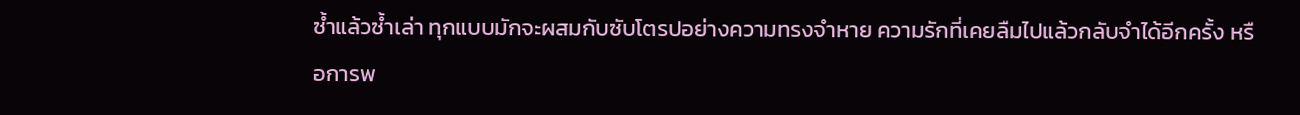ซ้ำแล้วซ้ำเล่า ทุกแบบมักจะผสมกับซับโตรปอย่างความทรงจำหาย ความรักที่เคยลืมไปแล้วกลับจำได้อีกครั้ง หรือการพ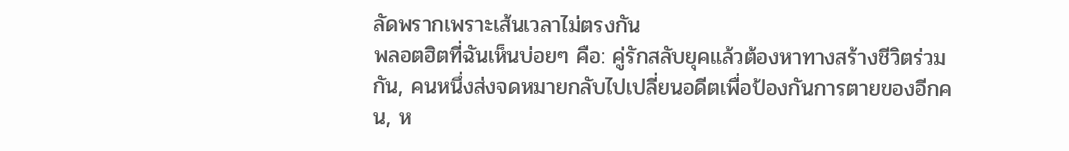ลัดพรากเพราะเส้นเวลาไม่ตรงกัน
พลอตฮิตที่ฉันเห็นบ่อยๆ คือ: คู่รักสลับยุคแล้วต้องหาทางสร้างชีวิตร่วมกัน, คนหนึ่งส่งจดหมายกลับไปเปลี่ยนอดีตเพื่อป้องกันการตายของอีกคน, ห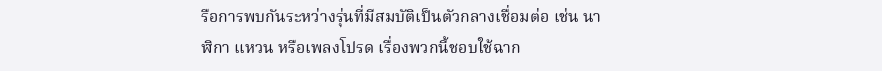รือการพบกันระหว่างรุ่นที่มีสมบัติเป็นตัวกลางเชื่อมต่อ เช่น นาฬิกา แหวน หรือเพลงโปรด เรื่องพวกนี้ชอบใช้ฉาก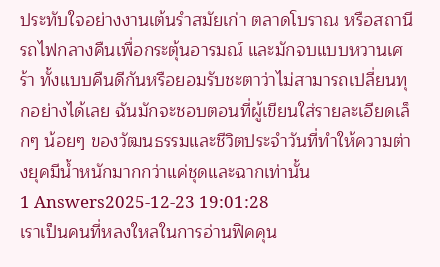ประทับใจอย่างงานเต้นรำสมัยเก่า ตลาดโบราณ หรือสถานีรถไฟกลางคืนเพื่อกระตุ้นอารมณ์ และมักจบแบบหวานเศร้า ทั้งแบบคืนดีกันหรือยอมรับชะตาว่าไม่สามารถเปลี่ยนทุกอย่างได้เลย ฉันมักจะชอบตอนที่ผู้เขียนใส่รายละเอียดเล็กๆ น้อยๆ ของวัฒนธรรมและชีวิตประจำวันที่ทำให้ความต่างยุคมีน้ำหนักมากกว่าแค่ชุดและฉากเท่านั้น
1 Answers2025-12-23 19:01:28
เราเป็นคนที่หลงใหลในการอ่านฟิคคุน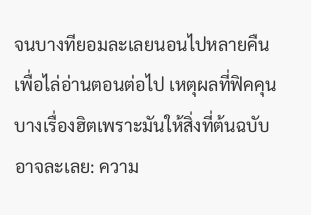จนบางทียอมละเลยนอนไปหลายคืนเพื่อไล่อ่านตอนต่อไป เหตุผลที่ฟิคคุนบางเรื่องฮิตเพราะมันให้สิ่งที่ต้นฉบับอาจละเลย: ความ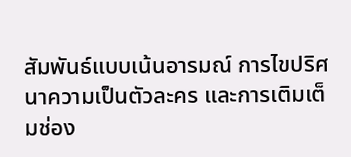สัมพันธ์แบบเน้นอารมณ์ การไขปริศนาความเป็นตัวละคร และการเติมเต็มช่อง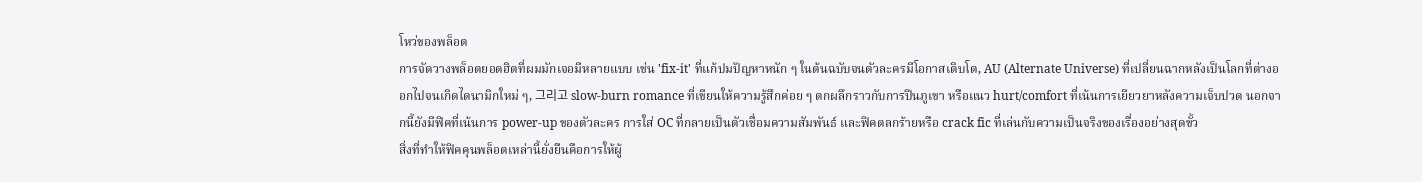โหว่ของพล็อต
การจัดวางพล็อตยอดฮิตที่ผมมักเจอมีหลายแบบ เช่น 'fix-it' ที่แก้ปมปัญหาหนัก ๆ ในต้นฉบับจนตัวละครมีโอกาสเติบโต, AU (Alternate Universe) ที่เปลี่ยนฉากหลังเป็นโลกที่ต่างออกไปจนเกิดไดนามิกใหม่ ๆ, 그리고 slow-burn romance ที่เขียนให้ความรู้สึกค่อย ๆ ตกผลึกราวกับการปีนภูเขา หรือแนว hurt/comfort ที่เน้นการเยียวยาหลังความเจ็บปวด นอกจากนี้ยังมีฟิคที่เน้นการ power-up ของตัวละคร การใส่ OC ที่กลายเป็นตัวเชื่อมความสัมพันธ์ และฟิคตลกร้ายหรือ crack fic ที่เล่นกับความเป็นจริงของเรื่องอย่างสุดขั้ว
สิ่งที่ทำให้ฟิคคุนพล็อตเหล่านี้ยั่งยืนคือการให้ผู้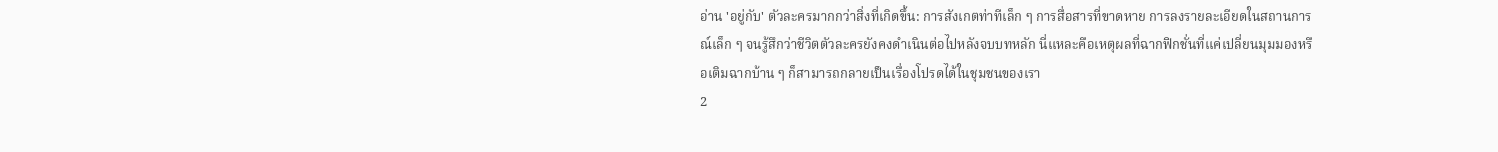อ่าน 'อยู่กับ' ตัวละครมากกว่าสิ่งที่เกิดขึ้น: การสังเกตท่าทีเล็ก ๆ การสื่อสารที่ขาดหาย การลงรายละเอียดในสถานการณ์เล็ก ๆ จนรู้สึกว่าชีวิตตัวละครยังคงดำเนินต่อไปหลังจบบทหลัก นี่แหละคือเหตุผลที่ฉากฟิกชั่นที่แค่เปลี่ยนมุมมองหรือเติมฉากบ้าน ๆ ก็สามารถกลายเป็นเรื่องโปรดได้ในชุมชนของเรา
2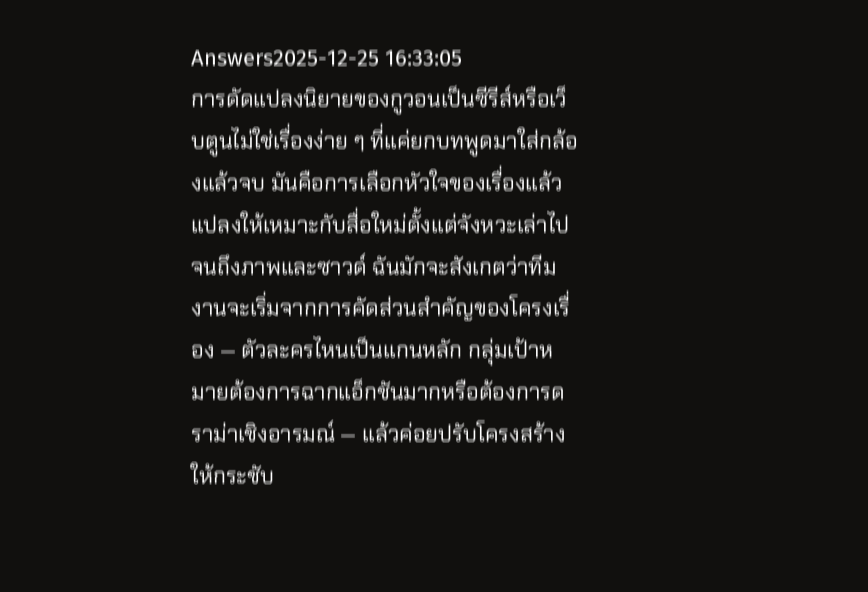Answers2025-12-25 16:33:05
การดัดแปลงนิยายของกูวอนเป็นซีรีส์หรือเว็บตูนไม่ใช่เรื่องง่าย ๆ ที่แค่ยกบทพูดมาใส่กล้องแล้วจบ มันคือการเลือกหัวใจของเรื่องแล้วแปลงให้เหมาะกับสื่อใหม่ตั้งแต่จังหวะเล่าไปจนถึงภาพและซาวด์ ฉันมักจะสังเกตว่าทีมงานจะเริ่มจากการคัดส่วนสำคัญของโครงเรื่อง — ตัวละครไหนเป็นแกนหลัก กลุ่มเป้าหมายต้องการฉากแอ็กชันมากหรือต้องการดราม่าเชิงอารมณ์ — แล้วค่อยปรับโครงสร้างให้กระชับ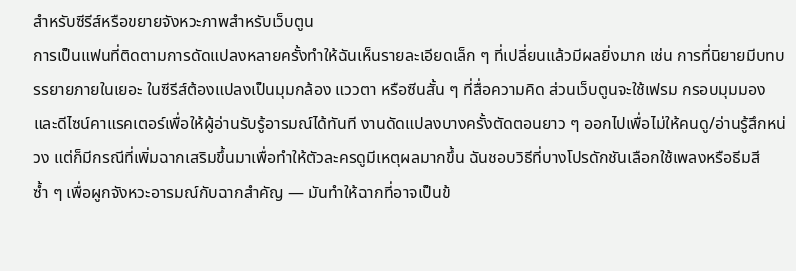สำหรับซีรีส์หรือขยายจังหวะภาพสำหรับเว็บตูน
การเป็นแฟนที่ติดตามการดัดแปลงหลายครั้งทำให้ฉันเห็นรายละเอียดเล็ก ๆ ที่เปลี่ยนแล้วมีผลยิ่งมาก เช่น การที่นิยายมีบทบรรยายภายในเยอะ ในซีรีส์ต้องแปลงเป็นมุมกล้อง แววตา หรือซีนสั้น ๆ ที่สื่อความคิด ส่วนเว็บตูนจะใช้เฟรม กรอบมุมมอง และดีไซน์คาแรคเตอร์เพื่อให้ผู้อ่านรับรู้อารมณ์ได้ทันที งานดัดแปลงบางครั้งตัดตอนยาว ๆ ออกไปเพื่อไม่ให้คนดู/อ่านรู้สึกหน่วง แต่ก็มีกรณีที่เพิ่มฉากเสริมขึ้นมาเพื่อทำให้ตัวละครดูมีเหตุผลมากขึ้น ฉันชอบวิธีที่บางโปรดักชันเลือกใช้เพลงหรือธีมสีซ้ำ ๆ เพื่อผูกจังหวะอารมณ์กับฉากสำคัญ — มันทำให้ฉากที่อาจเป็นข้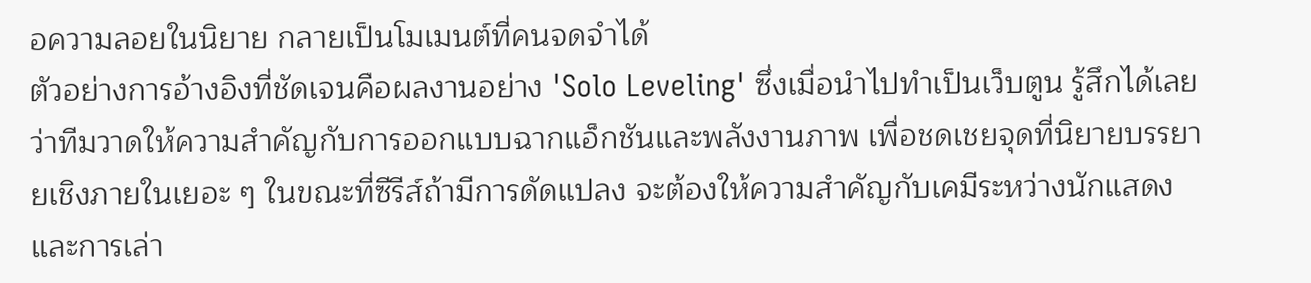อความลอยในนิยาย กลายเป็นโมเมนต์ที่คนจดจำได้
ตัวอย่างการอ้างอิงที่ชัดเจนคือผลงานอย่าง 'Solo Leveling' ซึ่งเมื่อนำไปทำเป็นเว็บตูน รู้สึกได้เลยว่าทีมวาดให้ความสำคัญกับการออกแบบฉากแอ็กชันและพลังงานภาพ เพื่อชดเชยจุดที่นิยายบรรยายเชิงภายในเยอะ ๆ ในขณะที่ซีรีส์ถ้ามีการดัดแปลง จะต้องให้ความสำคัญกับเคมีระหว่างนักแสดงและการเล่า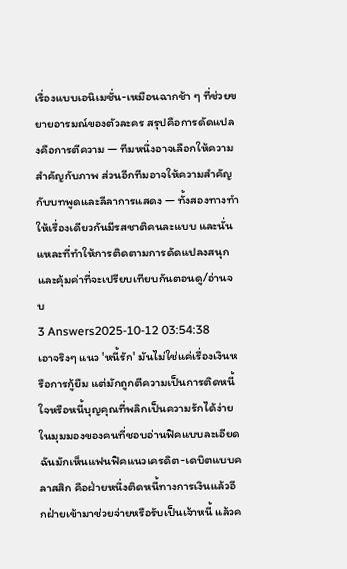เรื่องแบบเอนิเมชั่น-เหมือนฉากช้า ๆ ที่ช่วยขยายอารมณ์ของตัวละคร สรุปคือการดัดแปลงคือการตีความ — ทีมหนึ่งอาจเลือกให้ความสำคัญกับภาพ ส่วนอีกทีมอาจให้ความสำคัญกับบทพูดและลีลาการแสดง — ทั้งสองทางทำให้เรื่องเดียวกันมีรสชาติคนละแบบ และนั่นแหละที่ทำให้การติดตามการดัดแปลงสนุกและคุ้มค่าที่จะเปรียบเทียบกันตอนดู/อ่านจบ
3 Answers2025-10-12 03:54:38
เอาจริงๆ แนว 'หนี้รัก' มันไม่ใช่แค่เรื่องเงินหรือการกู้ยืม แต่มักถูกตีความเป็นการติดหนี้ใจหรือหนี้บุญคุณที่พลิกเป็นความรักได้ง่าย
ในมุมมองของคนที่ชอบอ่านฟิคแบบละเอียด ฉันมักเห็นแฟนฟิคแนวเครดิต-เดบิตแบบคลาสสิก คือฝ่ายหนึ่งติดหนี้ทางการเงินแล้วอีกฝ่ายเข้ามาช่วยจ่ายหรือรับเป็นเจ้าหนี้ แล้วค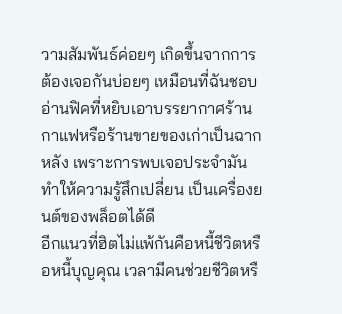วามสัมพันธ์ค่อยๆ เกิดขึ้นจากการต้องเจอกันบ่อยๆ เหมือนที่ฉันชอบอ่านฟิคที่หยิบเอาบรรยากาศร้านกาแฟหรือร้านขายของเก่าเป็นฉากหลัง เพราะการพบเจอประจำมันทำให้ความรู้สึกเปลี่ยน เป็นเครื่องยนต์ของพล็อตได้ดี
อีกแนวที่ฮิตไม่แพ้กันคือหนี้ชีวิตหรือหนี้บุญคุณ เวลามีคนช่วยชีวิตหรื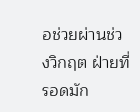อช่วยผ่านช่วงวิกฤต ฝ่ายที่รอดมัก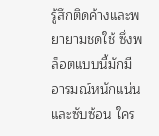รู้สึกติดค้างและพยายามชดใช้ ซึ่งพล็อตแบบนี้มักมีอารมณ์หนักแน่นและซับซ้อน ใคร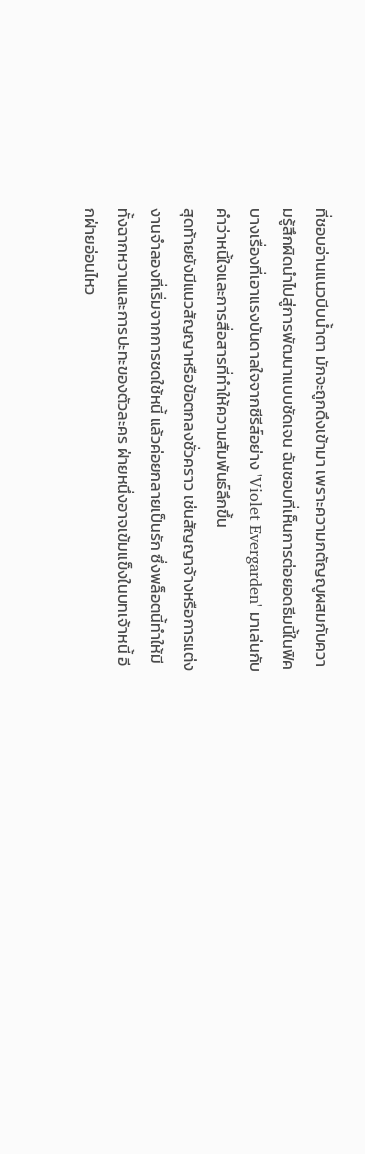ที่ชอบอ่านแนวบีบน้ำตา มักจะถูกดึงเข้ามา เพราะความกตัญญูผสมกับความรู้สึกผิดนำไปสู่การพัฒนาแบบชัดเจน ฉันชอบที่เห็นการต่อยอดธีมนี้ในฟิคบางเรื่องที่เอาแรงบันดาลใจจากซีรีส์อย่าง 'Violet Evergarden' มาเล่นกับคำว่าหนี้ใจและการสื่อสารที่ทำให้ความสัมพันธ์ลึกขึ้น
สุดท้ายยังมีแนวสัญญาหรือข้อตกลงชั่วคราว เช่นสัญญาจ้างหรือการแต่งงานจำลองที่เริ่มจากการชดใช้หนี้ แล้วค่อยกลายเป็นรัก ซึ่งพล็อตนี้ทำให้มีทั้งฉากหวานและการปะทะของตัวละคร ฝ่ายหนึ่งอาจเข้มแข็งในบทเจ้าหนี้ อีกฝ่ายอ่อนไหว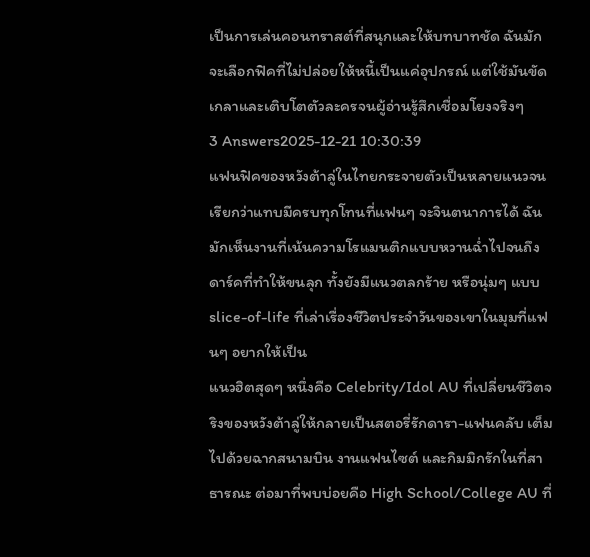เป็นการเล่นคอนทราสต์ที่สนุกและให้บทบาทชัด ฉันมักจะเลือกฟิคที่ไม่ปล่อยให้หนี้เป็นแค่อุปกรณ์ แต่ใช้มันขัดเกลาและเติบโตตัวละครจนผู้อ่านรู้สึกเชื่อมโยงจริงๆ
3 Answers2025-12-21 10:30:39
แฟนฟิคของหวังต้าลู่ในไทยกระจายตัวเป็นหลายแนวจนเรียกว่าแทบมีครบทุกโทนที่แฟนๆ จะจินตนาการได้ ฉันมักเห็นงานที่เน้นความโรแมนติกแบบหวานฉ่ำไปจนถึงดาร์คที่ทำให้ขนลุก ทั้งยังมีแนวตลกร้าย หรือนุ่มๆ แบบ slice-of-life ที่เล่าเรื่องชีวิตประจำวันของเขาในมุมที่แฟนๆ อยากให้เป็น
แนวฮิตสุดๆ หนึ่งคือ Celebrity/Idol AU ที่เปลี่ยนชีวิตจริงของหวังต้าลู่ให้กลายเป็นสตอรี่รักดารา-แฟนคลับ เต็มไปด้วยฉากสนามบิน งานแฟนไซต์ และกิมมิกรักในที่สาธารณะ ต่อมาที่พบบ่อยคือ High School/College AU ที่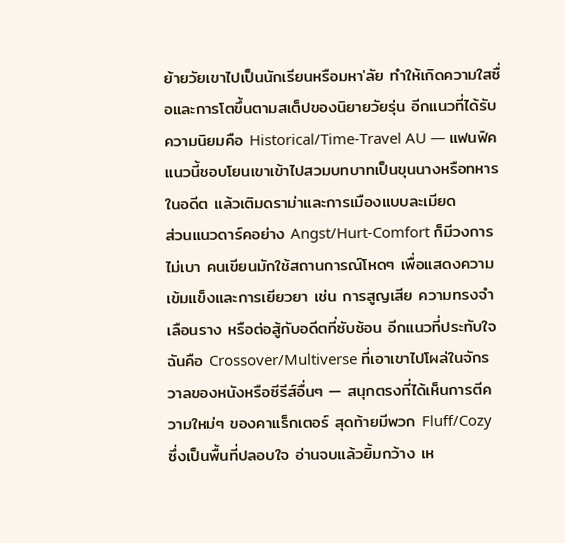ย้ายวัยเขาไปเป็นนักเรียนหรือมหา'ลัย ทำให้เกิดความใสซื่อและการโตขึ้นตามสเต็ปของนิยายวัยรุ่น อีกแนวที่ได้รับความนิยมคือ Historical/Time-Travel AU — แฟนฟิคแนวนี้ชอบโยนเขาเข้าไปสวมบทบาทเป็นขุนนางหรือทหารในอดีต แล้วเติมดราม่าและการเมืองแบบละเมียด
ส่วนแนวดาร์คอย่าง Angst/Hurt-Comfort ก็มีวงการไม่เบา คนเขียนมักใช้สถานการณ์โหดๆ เพื่อแสดงความเข้มแข็งและการเยียวยา เช่น การสูญเสีย ความทรงจำเลือนราง หรือต่อสู้กับอดีตที่ซับซ้อน อีกแนวที่ประทับใจฉันคือ Crossover/Multiverse ที่เอาเขาไปโผล่ในจักรวาลของหนังหรือซีรีส์อื่นๆ — สนุกตรงที่ได้เห็นการตีความใหม่ๆ ของคาแร็กเตอร์ สุดท้ายมีพวก Fluff/Cozy ซึ่งเป็นพื้นที่ปลอบใจ อ่านจบแล้วยิ้มกว้าง เห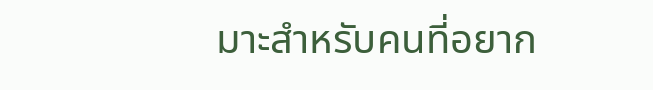มาะสำหรับคนที่อยาก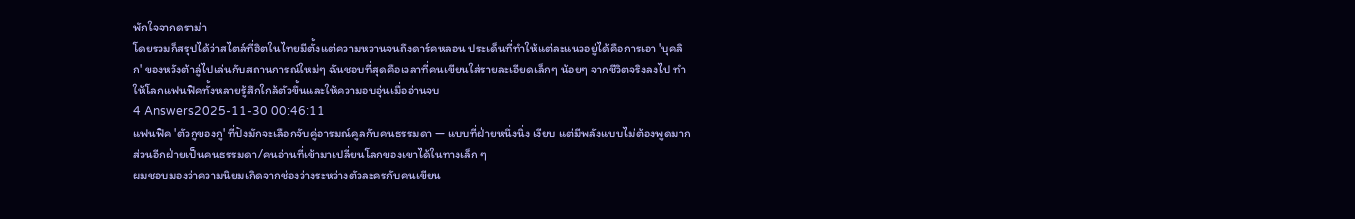พักใจจากดราม่า
โดยรวมก็สรุปได้ว่าสไตล์ที่ฮิตในไทยมีตั้งแต่ความหวานจนถึงดาร์คหลอน ประเด็นที่ทำให้แต่ละแนวอยู่ได้คือการเอา 'บุคลิก' ของหวังต้าลู่ไปเล่นกับสถานการณ์ใหม่ๆ ฉันชอบที่สุดคือเวลาที่คนเขียนใส่รายละเอียดเล็กๆ น้อยๆ จากชีวิตจริงลงไป ทำให้โลกแฟนฟิคทั้งหลายรู้สึกใกล้ตัวขึ้นและให้ความอบอุ่นเมื่ออ่านจบ
4 Answers2025-11-30 00:46:11
แฟนฟิค 'ตัวกูของกู' ที่ปังมักจะเลือกจับคู่อารมณ์คูลกับคนธรรมดา — แบบที่ฝ่ายหนึ่งนิ่ง เงียบ แต่มีพลังแบบไม่ต้องพูดมาก ส่วนอีกฝ่ายเป็นคนธรรมดา/คนอ่านที่เข้ามาเปลี่ยนโลกของเขาได้ในทางเล็ก ๆ
ผมชอบมองว่าความนิยมเกิดจากช่องว่างระหว่างตัวละครกับคนเขียน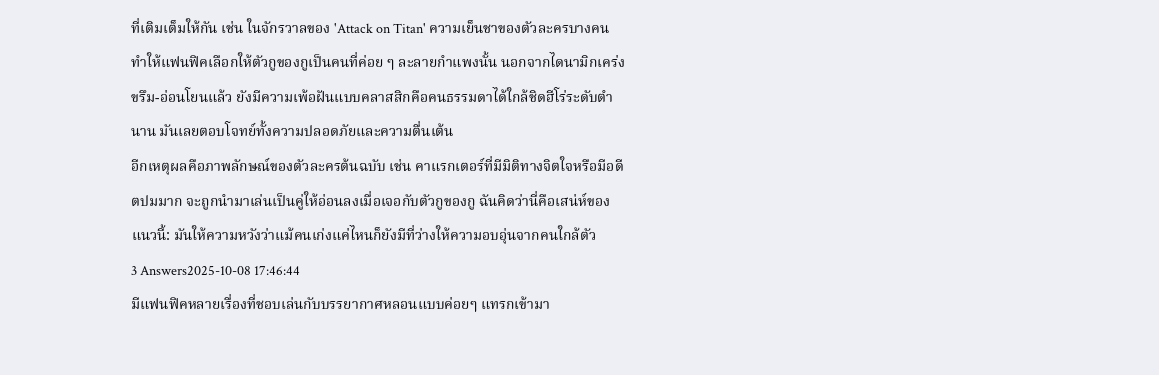ที่เติมเต็มให้กัน เช่น ในจักรวาลของ 'Attack on Titan' ความเย็นชาของตัวละครบางคนทำให้แฟนฟิคเลือกให้ตัวกูของกูเป็นคนที่ค่อย ๆ ละลายกำแพงนั้น นอกจากไดนามิกเคร่งขรึม-อ่อนโยนแล้ว ยังมีความเพ้อฝันแบบคลาสสิกคือคนธรรมดาได้ใกล้ชิดฮีโร่ระดับตำนาน มันเลยตอบโจทย์ทั้งความปลอดภัยและความตื่นเต้น
อีกเหตุผลคือภาพลักษณ์ของตัวละครต้นฉบับ เช่น คาแรกเตอร์ที่มีมิติทางจิตใจหรือมีอดีตปมมาก จะถูกนำมาเล่นเป็นคู่ให้อ่อนลงเมื่อเจอกับตัวกูของกู ฉันคิดว่านี่คือเสน่ห์ของแนวนี้: มันให้ความหวังว่าแม้คนเก่งแค่ไหนก็ยังมีที่ว่างให้ความอบอุ่นจากคนใกล้ตัว
3 Answers2025-10-08 17:46:44
มีแฟนฟิคหลายเรื่องที่ชอบเล่นกับบรรยากาศหลอนแบบค่อยๆ แทรกเข้ามา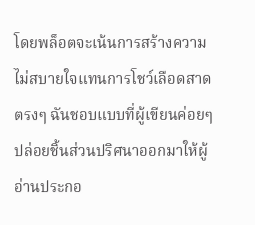โดยพล็อตจะเน้นการสร้างความไม่สบายใจแทนการโชว์เลือดสาดตรงๆ ฉันชอบแบบที่ผู้เขียนค่อยๆ ปล่อยชิ้นส่วนปริศนาออกมาให้ผู้อ่านประกอ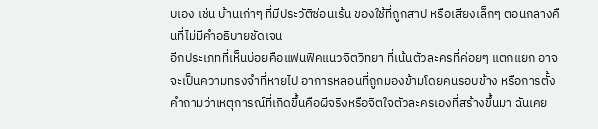บเอง เช่น บ้านเก่าๆ ที่มีประวัติซ่อนเร้น ของใช้ที่ถูกสาป หรือเสียงเล็กๆ ตอนกลางคืนที่ไม่มีคำอธิบายชัดเจน
อีกประเภทที่เห็นบ่อยคือแฟนฟิคแนวจิตวิทยา ที่เน้นตัวละครที่ค่อยๆ แตกแยก อาจจะเป็นความทรงจำที่หายไป อาการหลอนที่ถูกมองข้ามโดยคนรอบข้าง หรือการตั้งคำถามว่าเหตุการณ์ที่เกิดขึ้นคือผีจริงหรือจิตใจตัวละครเองที่สร้างขึ้นมา ฉันเคย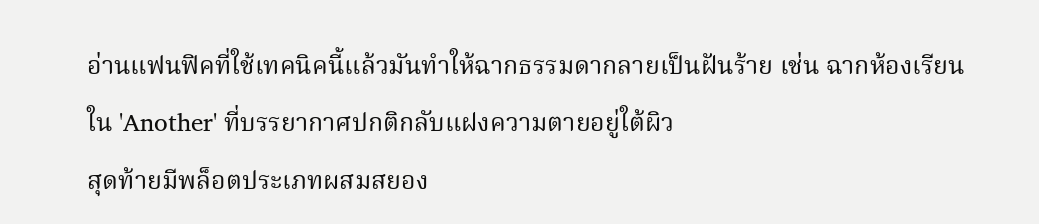อ่านแฟนฟิคที่ใช้เทคนิคนี้แล้วมันทำให้ฉากธรรมดากลายเป็นฝันร้าย เช่น ฉากห้องเรียนใน 'Another' ที่บรรยากาศปกติกลับแฝงความตายอยู่ใต้ผิว
สุดท้ายมีพล็อตประเภทผสมสยอง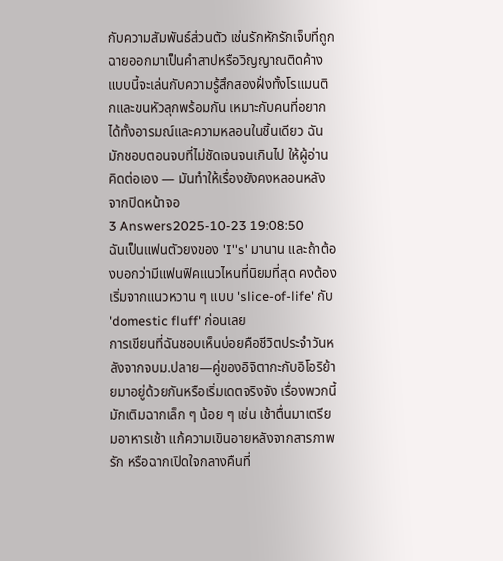กับความสัมพันธ์ส่วนตัว เช่นรักหักรักเจ็บที่ถูกฉายออกมาเป็นคำสาปหรือวิญญาณติดค้าง แบบนี้จะเล่นกับความรู้สึกสองฝั่งทั้งโรแมนติกและขนหัวลุกพร้อมกัน เหมาะกับคนที่อยากได้ทั้งอารมณ์และความหลอนในชิ้นเดียว ฉันมักชอบตอนจบที่ไม่ชัดเจนจนเกินไป ให้ผู้อ่านคิดต่อเอง — มันทำให้เรื่องยังคงหลอนหลังจากปิดหน้าจอ
3 Answers2025-10-23 19:08:50
ฉันเป็นแฟนตัวยงของ 'I''s' มานาน และถ้าต้องบอกว่ามีแฟนฟิคแนวไหนที่นิยมที่สุด คงต้องเริ่มจากแนวหวาน ๆ แบบ 'slice-of-life' กับ 'domestic fluff' ก่อนเลย
การเขียนที่ฉันชอบเห็นบ่อยคือชีวิตประจำวันหลังจากจบม.ปลาย—คู่ของอิจิตากะกับอิโอริย้ายมาอยู่ด้วยกันหรือเริ่มเดตจริงจัง เรื่องพวกนี้มักเติมฉากเล็ก ๆ น้อย ๆ เช่น เช้าตื่นมาเตรียมอาหารเช้า แก้ความเขินอายหลังจากสารภาพรัก หรือฉากเปิดใจกลางคืนที่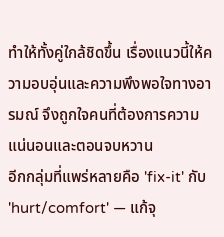ทำให้ทั้งคู่ใกล้ชิดขึ้น เรื่องแนวนี้ให้ความอบอุ่นและความพึงพอใจทางอารมณ์ จึงถูกใจคนที่ต้องการความแน่นอนและตอนจบหวาน
อีกกลุ่มที่แพร่หลายคือ 'fix-it' กับ 'hurt/comfort' — แก้จุ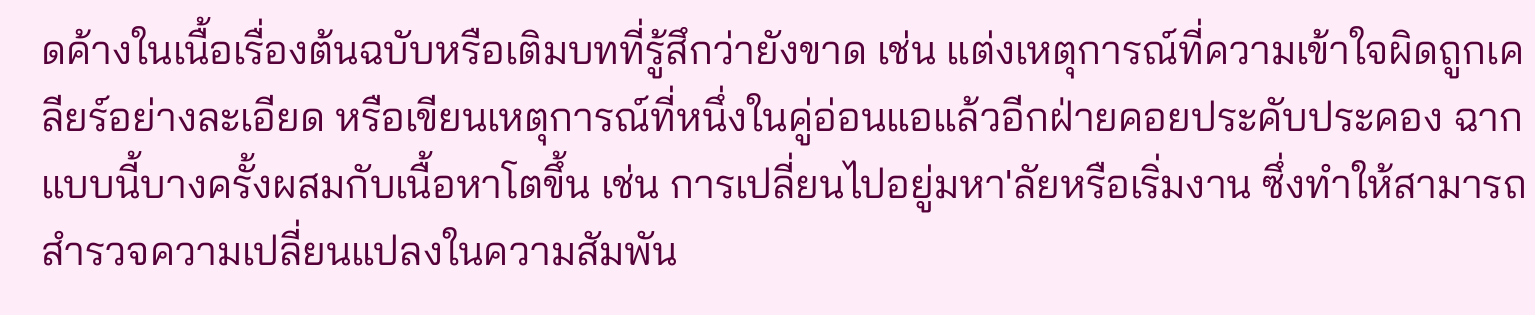ดค้างในเนื้อเรื่องต้นฉบับหรือเติมบทที่รู้สึกว่ายังขาด เช่น แต่งเหตุการณ์ที่ความเข้าใจผิดถูกเคลียร์อย่างละเอียด หรือเขียนเหตุการณ์ที่หนึ่งในคู่อ่อนแอแล้วอีกฝ่ายคอยประคับประคอง ฉากแบบนี้บางครั้งผสมกับเนื้อหาโตขึ้น เช่น การเปลี่ยนไปอยู่มหา'ลัยหรือเริ่มงาน ซึ่งทำให้สามารถสำรวจความเปลี่ยนแปลงในความสัมพัน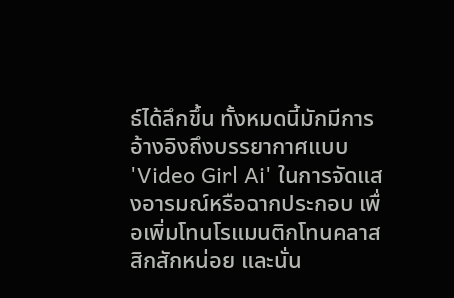ธ์ได้ลึกขึ้น ทั้งหมดนี้มักมีการอ้างอิงถึงบรรยากาศแบบ 'Video Girl Ai' ในการจัดแสงอารมณ์หรือฉากประกอบ เพื่อเพิ่มโทนโรแมนติกโทนคลาสสิกสักหน่อย และนั่น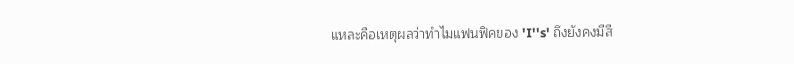แหละคือเหตุผลว่าทำไมแฟนฟิคของ 'I''s' ถึงยังคงมีสี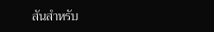สันสำหรับ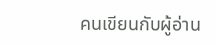คนเขียนกับผู้อ่าน